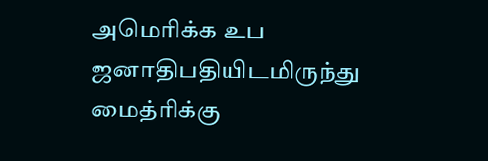அமெரிக்க உப ஜனாதிபதியிடமிருந்து மைத்ரிக்கு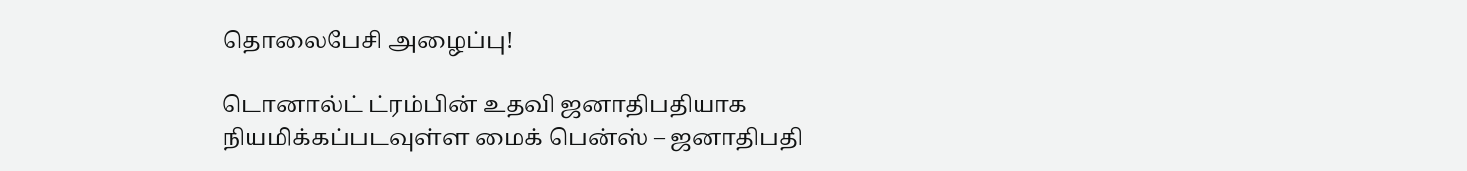தொலைபேசி அழைப்பு!

டொனால்ட் ட்ரம்பின் உதவி ஜனாதிபதியாக நியமிக்கப்படவுள்ள மைக் பென்ஸ் – ஜனாதிபதி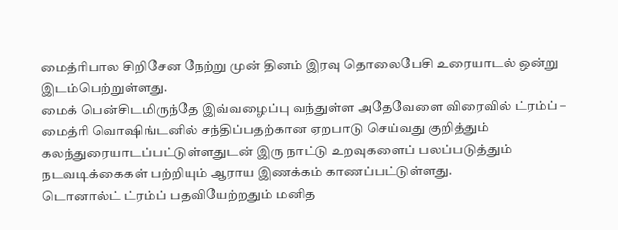மைத்ரிபால சிறிசேன நேற்று முன் தினம் இரவு தொலைபேசி உரையாடல் ஒன்று இடம்பெற்றுள்ளது.
மைக் பென்சிடமிருந்தே இவ்வழைப்பு வந்துள்ள அதேவேளை விரைவில் ட்ரம்ப் – மைத்ரி வொஷிங்டனில் சந்திப்பதற்கான ஏறபாடு செய்வது குறித்தும் கலந்துரையாடப்பட்டுள்ளதுடன் இரு நாட்டு உறவுகளைப் பலப்படுத்தும் நடவடிக்கைகள் பற்றியும் ஆராய இணக்கம் காணப்பட்டுள்ளது.
டொனால்ட் ட்ரம்ப் பதவியேற்றதும் மனித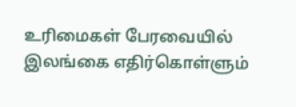உரிமைகள் பேரவையில் இலங்கை எதிர்கொள்ளும்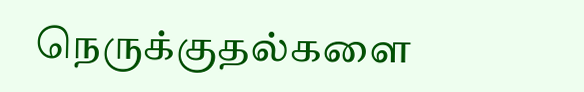நெருக்குதல்களை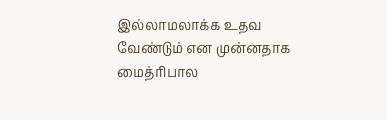இல்லாமலாக்க உதவ வேண்டும் என முன்னதாக மைத்ரிபால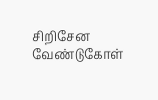சிறிசேன வேண்டுகோள்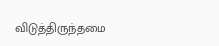விடுத்திருந்தமை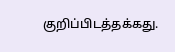குறிப்பிடத்தக்கது.